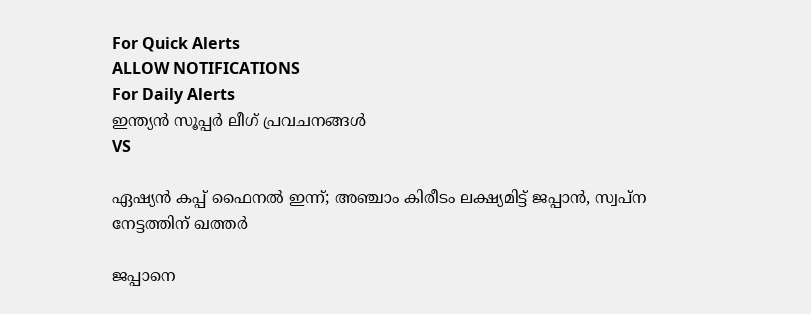For Quick Alerts
ALLOW NOTIFICATIONS
For Daily Alerts
ഇന്ത്യന്‍ സൂപ്പര്‍ ലീഗ്‌ പ്രവചനങ്ങൾ
VS

ഏഷ്യന്‍ കപ്പ് ഫൈനല്‍ ഇന്ന്; അഞ്ചാം കിരീടം ലക്ഷ്യമിട്ട് ജപ്പാന്‍, സ്വപ്‌ന നേട്ടത്തിന് ഖത്തര്‍

ജപ്പാനെ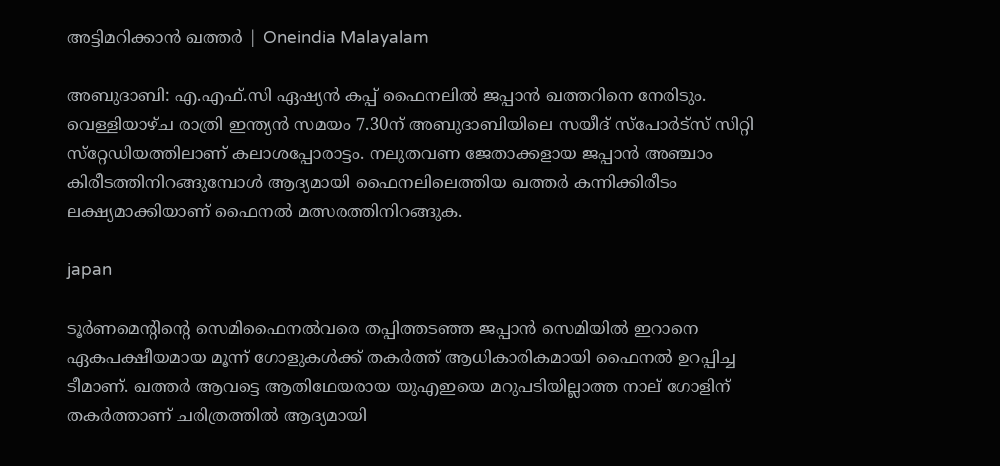അട്ടിമറിക്കാൻ ഖത്തർ | Oneindia Malayalam

അബുദാബി: എ.എഫ്.സി ഏഷ്യന്‍ കപ്പ് ഫൈനലില്‍ ജപ്പാന്‍ ഖത്തറിനെ നേരിടും. വെള്ളിയാഴ്ച രാത്രി ഇന്ത്യന്‍ സമയം 7.30ന് അബുദാബിയിലെ സയീദ് സ്‌പോര്‍ട്‌സ് സിറ്റി സ്‌റ്റേഡിയത്തിലാണ് കലാശപ്പോരാട്ടം. നലുതവണ ജേതാക്കളായ ജപ്പാന്‍ അഞ്ചാം കിരീടത്തിനിറങ്ങുമ്പോള്‍ ആദ്യമായി ഫൈനലിലെത്തിയ ഖത്തര്‍ കന്നിക്കിരീടം ലക്ഷ്യമാക്കിയാണ് ഫൈനല്‍ മത്സരത്തിനിറങ്ങുക.

japan

ടൂര്‍ണമെന്റിന്റെ സെമിഫൈനല്‍വരെ തപ്പിത്തടഞ്ഞ ജപ്പാന്‍ സെമിയില്‍ ഇറാനെ ഏകപക്ഷീയമായ മൂന്ന് ഗോളുകള്‍ക്ക് തകര്‍ത്ത് ആധികാരികമായി ഫൈനല്‍ ഉറപ്പിച്ച ടീമാണ്. ഖത്തര്‍ ആവട്ടെ ആതിഥേയരായ യുഎഇയെ മറുപടിയില്ലാത്ത നാല് ഗോളിന് തകര്‍ത്താണ് ചരിത്രത്തില്‍ ആദ്യമായി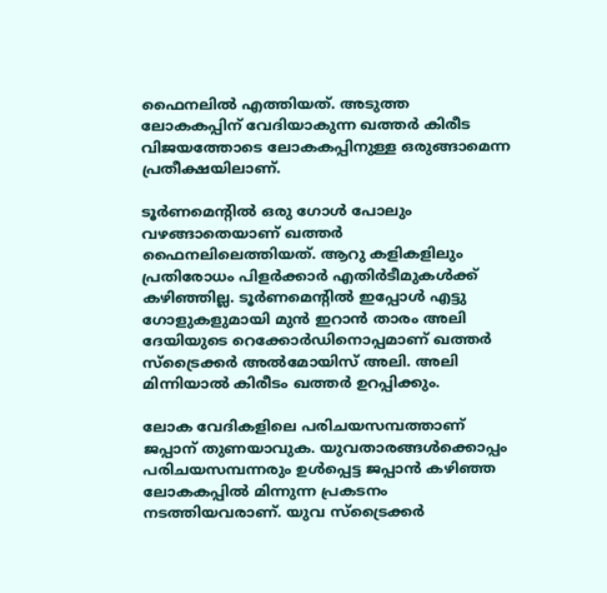ഫൈനലില്‍ എത്തിയത്. അടുത്ത ലോകകപ്പിന് വേദിയാകുന്ന ഖത്തര്‍ കിരീട വിജയത്തോടെ ലോകകപ്പിനുള്ള ഒരുങ്ങാമെന്ന പ്രതീക്ഷയിലാണ്.

ടൂര്‍ണമെന്റില്‍ ഒരു ഗോള്‍ പോലും വഴങ്ങാതെയാണ് ഖത്തര്‍ ഫൈനലിലെത്തിയത്. ആറു കളികളിലും പ്രതിരോധം പിളര്‍ക്കാര്‍ എതിര്‍ടീമുകള്‍ക്ക് കഴിഞ്ഞില്ല. ടൂര്‍ണമെന്റില്‍ ഇപ്പോള്‍ എട്ടു ഗോളുകളുമായി മുന്‍ ഇറാന്‍ താരം അലി ദേയിയുടെ റെക്കോര്‍ഡിനൊപ്പമാണ് ഖത്തര്‍ സ്‌ട്രൈക്കര്‍ അല്‍മോയിസ് അലി. അലി മിന്നിയാല്‍ കിരീടം ഖത്തര്‍ ഉറപ്പിക്കും.

ലോക വേദികളിലെ പരിചയസമ്പത്താണ് ജപ്പാന് തുണയാവുക. യുവതാരങ്ങള്‍ക്കൊപ്പം പരിചയസമ്പന്നരും ഉള്‍പ്പെട്ട ജപ്പാന്‍ കഴിഞ്ഞ ലോകകപ്പില്‍ മിന്നുന്ന പ്രകടനം നടത്തിയവരാണ്. യുവ സ്‌ട്രൈക്കര്‍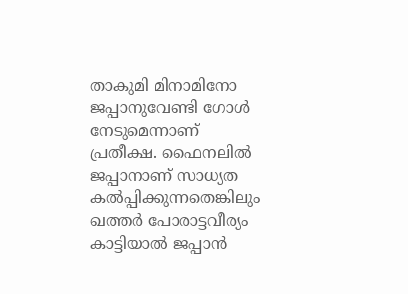താകുമി മിനാമിനോ ജപ്പാനുവേണ്ടി ഗോള്‍ നേടുമെന്നാണ് പ്രതീക്ഷ. ഫൈനലില്‍ ജപ്പാനാണ് സാധ്യത കല്‍പ്പിക്കുന്നതെങ്കിലും ഖത്തര്‍ പോരാട്ടവീര്യം കാട്ടിയാല്‍ ജപ്പാന്‍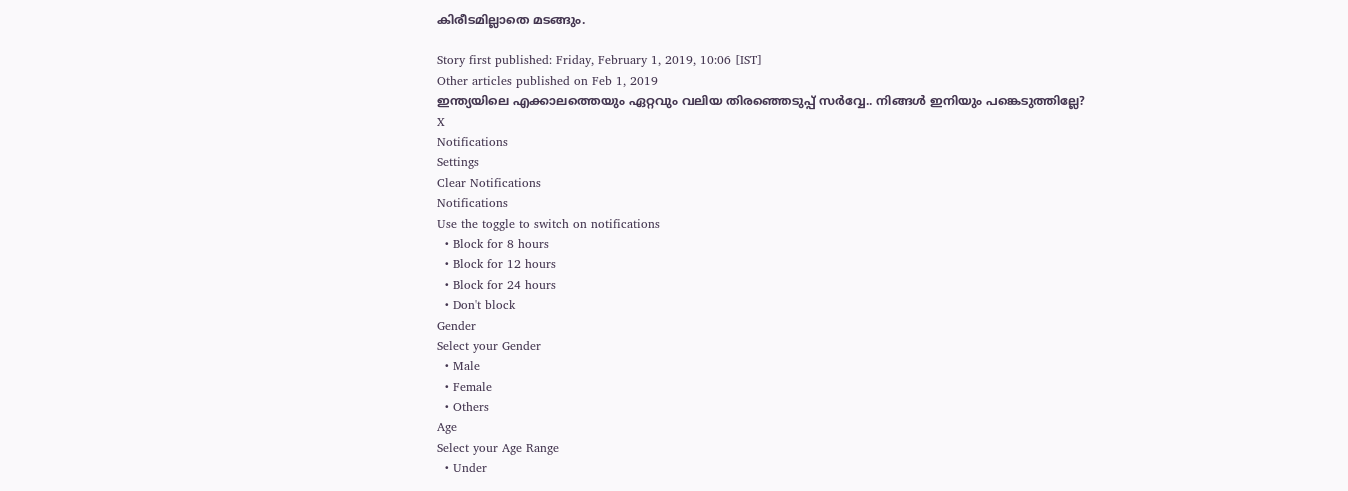കിരീടമില്ലാതെ മടങ്ങും.

Story first published: Friday, February 1, 2019, 10:06 [IST]
Other articles published on Feb 1, 2019
ഇന്ത്യയിലെ എക്കാലത്തെയും ഏറ്റവും വലിയ തിരഞ്ഞെടുപ്പ് സർവ്വേ.. നിങ്ങൾ ഇനിയും പങ്കെടുത്തില്ലേ?
X
Notifications
Settings
Clear Notifications
Notifications
Use the toggle to switch on notifications
  • Block for 8 hours
  • Block for 12 hours
  • Block for 24 hours
  • Don't block
Gender
Select your Gender
  • Male
  • Female
  • Others
Age
Select your Age Range
  • Under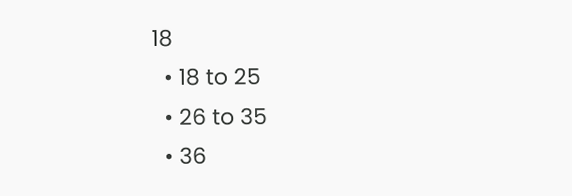18
  • 18 to 25
  • 26 to 35
  • 36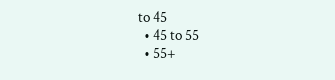to 45
  • 45 to 55
  • 55+